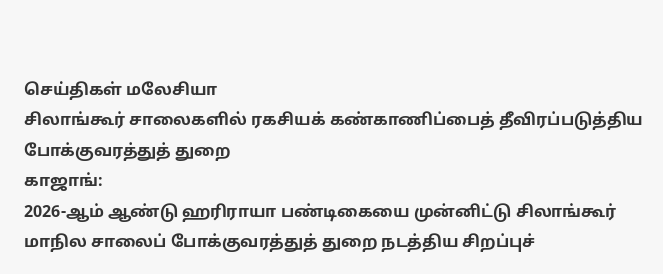செய்திகள் மலேசியா
சிலாங்கூர் சாலைகளில் ரகசியக் கண்காணிப்பைத் தீவிரப்படுத்திய போக்குவரத்துத் துறை
காஜாங்:
2026-ஆம் ஆண்டு ஹரிராயா பண்டிகையை முன்னிட்டு சிலாங்கூர் மாநில சாலைப் போக்குவரத்துத் துறை நடத்திய சிறப்புச்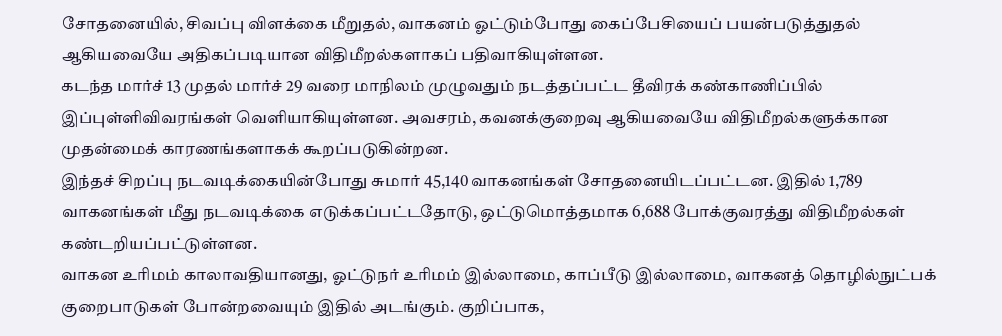சோதனையில், சிவப்பு விளக்கை மீறுதல், வாகனம் ஓட்டும்போது கைப்பேசியைப் பயன்படுத்துதல் ஆகியவையே அதிகப்படியான விதிமீறல்களாகப் பதிவாகியுள்ளன.
கடந்த மார்ச் 13 முதல் மார்ச் 29 வரை மாநிலம் முழுவதும் நடத்தப்பட்ட தீவிரக் கண்காணிப்பில் இப்புள்ளிவிவரங்கள் வெளியாகியுள்ளன. அவசரம், கவனக்குறைவு ஆகியவையே விதிமீறல்களுக்கான முதன்மைக் காரணங்களாகக் கூறப்படுகின்றன.
இந்தச் சிறப்பு நடவடிக்கையின்போது சுமார் 45,140 வாகனங்கள் சோதனையிடப்பட்டன. இதில் 1,789 வாகனங்கள் மீது நடவடிக்கை எடுக்கப்பட்டதோடு, ஒட்டுமொத்தமாக 6,688 போக்குவரத்து விதிமீறல்கள் கண்டறியப்பட்டுள்ளன.
வாகன உரிமம் காலாவதியானது, ஓட்டுநர் உரிமம் இல்லாமை, காப்பீடு இல்லாமை, வாகனத் தொழில்நுட்பக் குறைபாடுகள் போன்றவையும் இதில் அடங்கும். குறிப்பாக,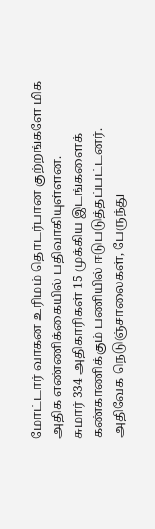மோட்டார் வாகன உரிமம் தொடர்பான குற்றங்களே மிக அதிக எண்ணிக்கையில் பதிவாகியுள்ளன.
சுமார் 334 அதிகாரிகள் 15 முக்கிய இடங்களைக் கண்காணிக்கும் பணியில் ஈடுபடுத்தப்பட்டனர். அதிவேக நெடுஞ்சாலைகள், பேருந்து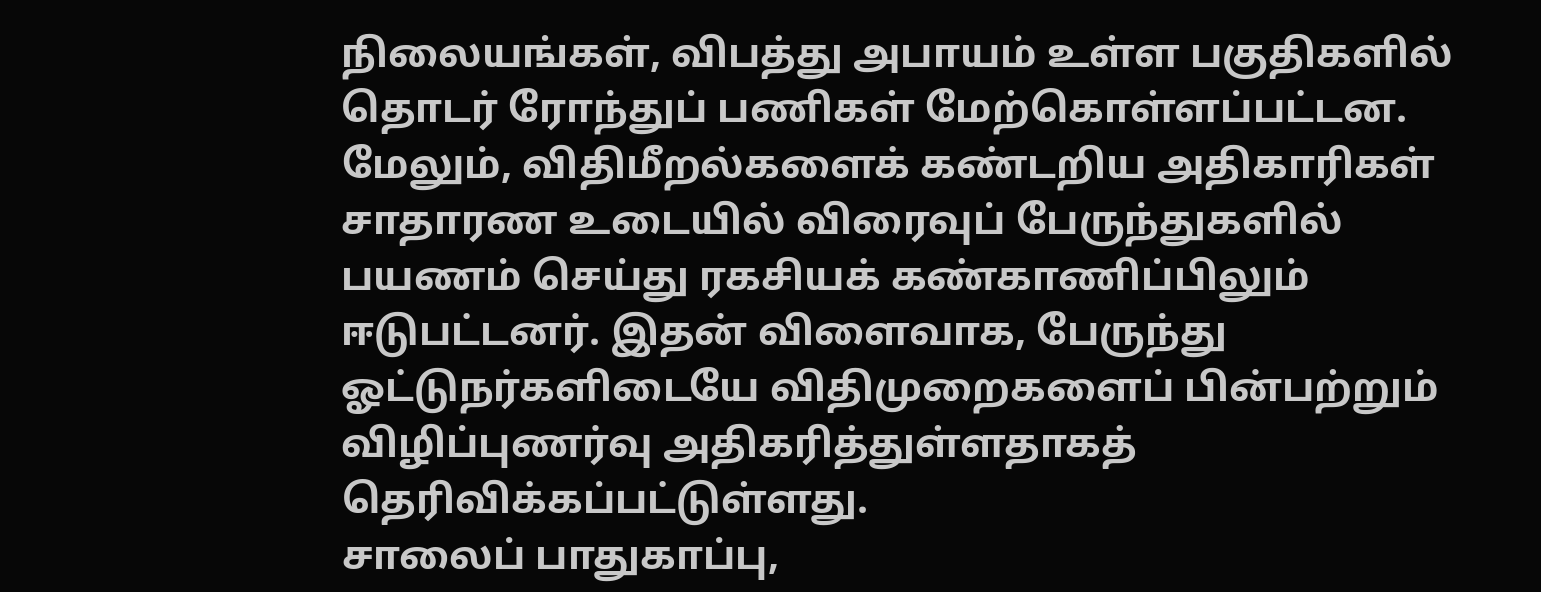நிலையங்கள், விபத்து அபாயம் உள்ள பகுதிகளில் தொடர் ரோந்துப் பணிகள் மேற்கொள்ளப்பட்டன.
மேலும், விதிமீறல்களைக் கண்டறிய அதிகாரிகள் சாதாரண உடையில் விரைவுப் பேருந்துகளில் பயணம் செய்து ரகசியக் கண்காணிப்பிலும் ஈடுபட்டனர். இதன் விளைவாக, பேருந்து ஓட்டுநர்களிடையே விதிமுறைகளைப் பின்பற்றும் விழிப்புணர்வு அதிகரித்துள்ளதாகத் தெரிவிக்கப்பட்டுள்ளது.
சாலைப் பாதுகாப்பு,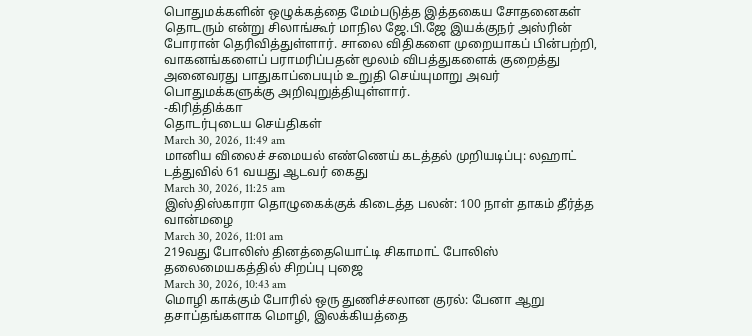பொதுமக்களின் ஒழுக்கத்தை மேம்படுத்த இத்தகைய சோதனைகள் தொடரும் என்று சிலாங்கூர் மாநில ஜே.பி.ஜே இயக்குநர் அஸ்ரின் போரான் தெரிவித்துள்ளார். சாலை விதிகளை முறையாகப் பின்பற்றி, வாகனங்களைப் பராமரிப்பதன் மூலம் விபத்துகளைக் குறைத்து அனைவரது பாதுகாப்பையும் உறுதி செய்யுமாறு அவர் பொதுமக்களுக்கு அறிவுறுத்தியுள்ளார்.
-கிரித்திக்கா
தொடர்புடைய செய்திகள்
March 30, 2026, 11:49 am
மானிய விலைச் சமையல் எண்ணெய் கடத்தல் முறியடிப்பு: லஹாட் டத்துவில் 61 வயது ஆடவர் கைது
March 30, 2026, 11:25 am
இஸ்திஸ்காரா தொழுகைக்குக் கிடைத்த பலன்: 100 நாள் தாகம் தீர்த்த வான்மழை
March 30, 2026, 11:01 am
219வது போலிஸ் தினத்தையொட்டி சிகாமாட் போலிஸ் தலைமையகத்தில் சிறப்பு புஜை
March 30, 2026, 10:43 am
மொழி காக்கும் போரில் ஒரு துணிச்சலான குரல்: பேனா ஆறு தசாப்தங்களாக மொழி, இலக்கியத்தை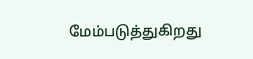மேம்படுத்துகிறது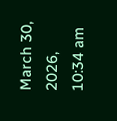March 30, 2026, 10:34 am